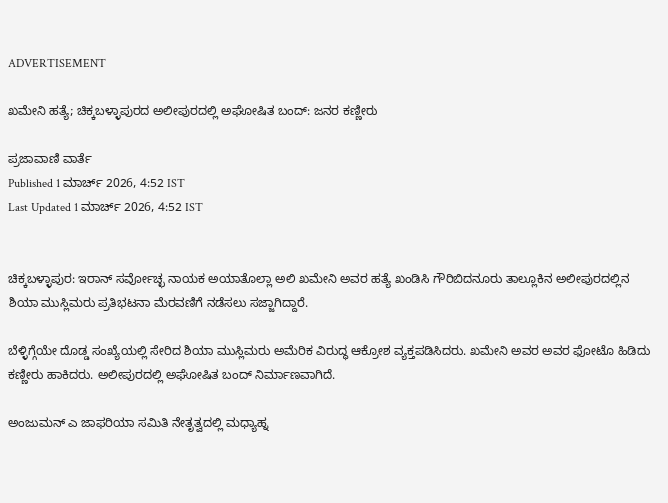ADVERTISEMENT

ಖಮೇನಿ ಹತ್ಯೆ; ಚಿಕ್ಕಬಳ್ಳಾಪುರದ ಅಲೀಪುರದಲ್ಲಿ ಅಘೋಷಿತ ಬಂದ್: ಜನರ ಕಣ್ಣೀರು

ಪ್ರಜಾವಾಣಿ ವಾರ್ತೆ
Published 1 ಮಾರ್ಚ್ 2026, 4:52 IST
Last Updated 1 ಮಾರ್ಚ್ 2026, 4:52 IST


ಚಿಕ್ಕಬಳ್ಳಾಪುರ: ಇರಾನ್ ಸರ್ವೋಚ್ಛ ನಾಯಕ ಅಯಾತೊಲ್ಲಾ ಅಲಿ ಖಮೇನಿ ಅವರ ಹತ್ಯೆ ಖಂಡಿಸಿ ಗೌರಿಬಿದನೂರು ತಾಲ್ಲೂಕಿನ ಅಲೀಪುರದಲ್ಲಿನ ಶಿಯಾ ಮುಸ್ಲಿಮರು ಪ್ರತಿಭಟನಾ ಮೆರವಣಿಗೆ ನಡೆಸಲು ಸಜ್ಜಾಗಿದ್ದಾರೆ.

ಬೆಳ್ಳಿಗ್ಗೆಯೇ ದೊಡ್ಡ ಸಂಖ್ಯೆಯಲ್ಲಿ ಸೇರಿದ ಶಿಯಾ ಮುಸ್ಲಿಮರು ಅಮೆರಿಕ ವಿರುದ್ಧ ಆಕ್ರೋಶ ವ್ಯಕ್ತಪಡಿಸಿದರು. ಖಮೇನಿ ಅವರ ಅವರ ಫೋಟೊ ಹಿಡಿದು ಕಣ್ಣೀರು ಹಾಕಿದರು. ಅಲೀಪುರದಲ್ಲಿ ಅಘೋಷಿತ ಬಂದ್ ನಿರ್ಮಾಣವಾಗಿದೆ.

ಅಂಜುಮನ್ ಎ ಜಾಫರಿಯಾ ಸಮಿತಿ ನೇತೃತ್ವದಲ್ಲಿ ಮಧ್ಯಾಹ್ನ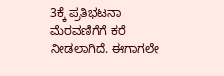3ಕ್ಕೆ ಪ್ರತಿಭಟನಾ ಮೆರವಣಿಗೆಗೆ ಕರೆ ನೀಡಲಾಗಿದೆ. ಈಗಾಗಲೇ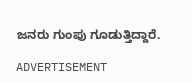ಜನರು ಗುಂಪು ಗೂಡುತ್ತಿದ್ದಾರೆ.

ADVERTISEMENT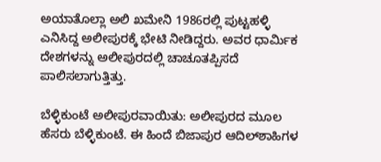ಅಯಾತೊಲ್ಲಾ ಅಲಿ ಖಮೇನಿ 1986ರಲ್ಲಿ ಪುಟ್ಟಹಳ್ಳಿ ಎನಿಸಿದ್ದ ಅಲೀಪುರಕ್ಕೆ ಭೇಟಿ ನೀಡಿದ್ದರು. ಅವರ ಧಾರ್ಮಿಕ ದೇಶಗಳನ್ನು ಅಲೀಪುರದಲ್ಲಿ ಚಾಚೂತಪ್ಪಿಸದೆ ಪಾಲಿಸಲಾಗುತ್ತಿತ್ತು.

ಬೆಳ್ಳಿಕುಂಟೆ ಅಲೀಪುರವಾಯಿತು: ಅಲೀಪುರದ ಮೂಲ ಹೆಸರು ಬೆಳ್ಳಿಕುಂಟೆ. ಈ ಹಿಂದೆ ಬಿಜಾಪುರ ಆದಿಲ್‌ಶಾಹಿಗಳ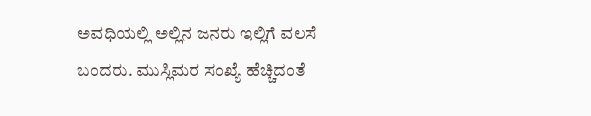ಅವಧಿಯಲ್ಲಿ ಅಲ್ಲಿನ ಜನರು ಇಲ್ಲಿಗೆ ವಲಸೆ ಬಂದರು. ಮುಸ್ಲಿಮರ ಸಂಖ್ಯೆ ಹೆಚ್ಚಿದಂತೆ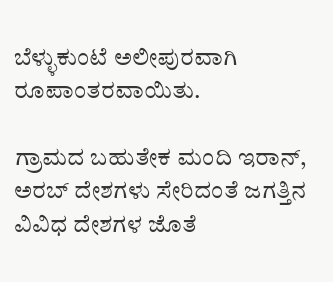ಬೆಳ್ಳುಕುಂಟೆ ಅಲೀಪುರವಾಗಿ ರೂಪಾಂತರವಾಯಿತು.

ಗ್ರಾಮದ ಬಹುತೇಕ ಮಂದಿ ಇರಾನ್, ಅರಬ್ ದೇಶಗಳು ಸೇರಿದಂತೆ ಜಗತ್ತಿನ ವಿವಿಧ ದೇಶಗಳ ಜೊತೆ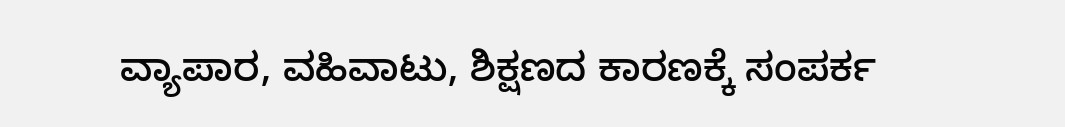ವ್ಯಾಪಾರ, ವಹಿವಾಟು, ಶಿಕ್ಷಣದ ಕಾರಣಕ್ಕೆ ಸಂಪರ್ಕ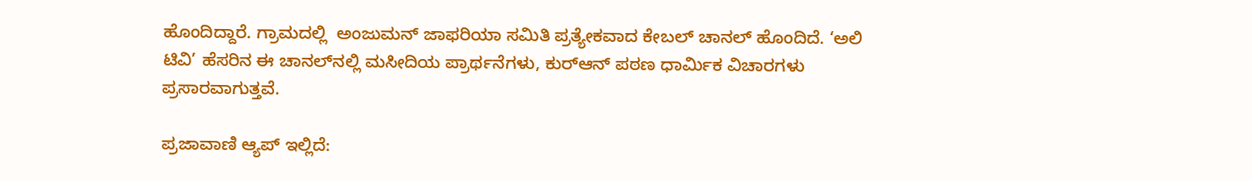ಹೊಂದಿದ್ದಾರೆ. ಗ್ರಾಮದಲ್ಲಿ  ಅಂಜುಮನ್‌ ಜಾಫರಿಯಾ ಸಮಿತಿ ಪ್ರತ್ಯೇಕವಾದ ಕೇಬಲ್ ಚಾನಲ್ ಹೊಂದಿದೆ. ‘ಅಲಿ ಟಿವಿ’ ಹೆಸರಿನ ಈ ಚಾನಲ್‌ನಲ್ಲಿ ಮಸೀದಿಯ ಪ್ರಾರ್ಥನೆಗಳು, ಕುರ್‌ಆನ್ ಪಠಣ ಧಾರ್ಮಿಕ ವಿಚಾರಗಳು ಪ್ರಸಾರವಾಗುತ್ತವೆ.

ಪ್ರಜಾವಾಣಿ ಆ್ಯಪ್ ಇಲ್ಲಿದೆ: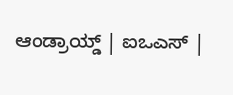ಆಂಡ್ರಾಯ್ಡ್ | ಐಒಎಸ್ |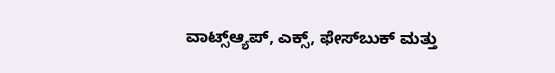ವಾಟ್ಸ್ಆ್ಯಪ್, ಎಕ್ಸ್, ಫೇಸ್‌ಬುಕ್ ಮತ್ತು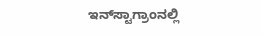ಇನ್‌ಸ್ಟಾಗ್ರಾಂನಲ್ಲಿ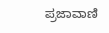ಪ್ರಜಾವಾಣಿ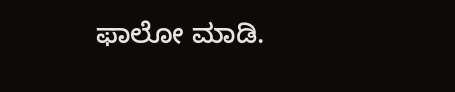ಫಾಲೋ ಮಾಡಿ.